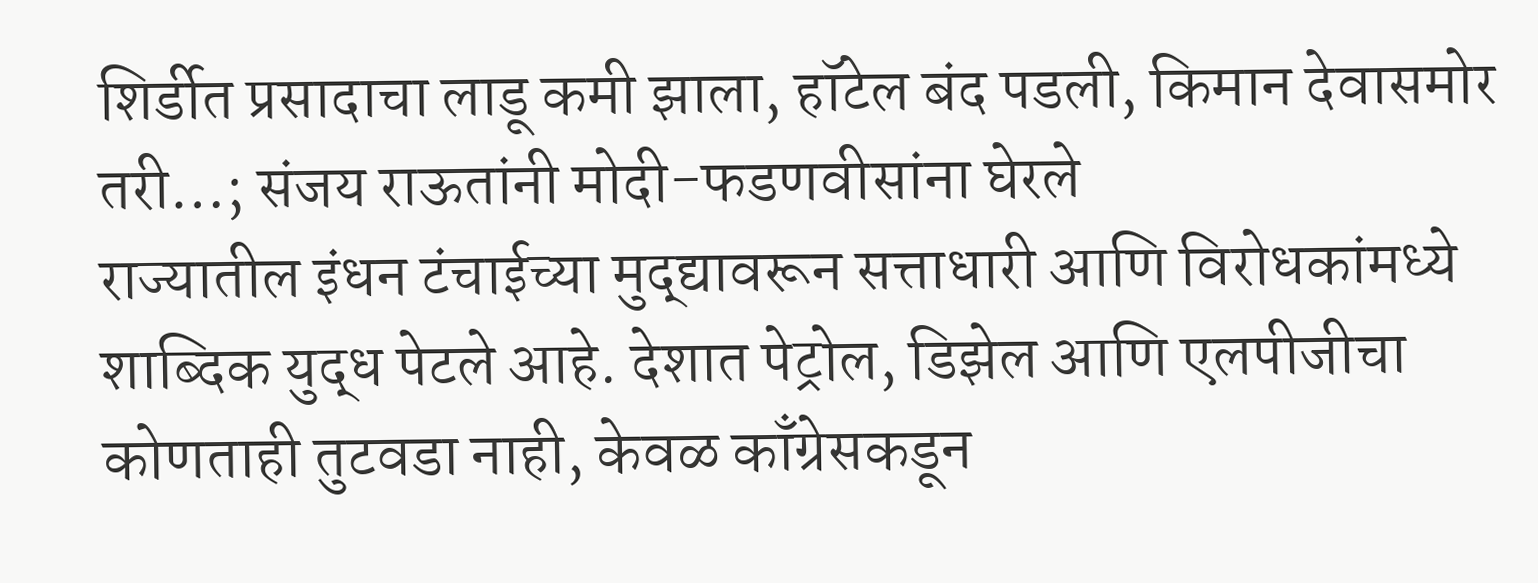शिर्डीत प्रसादाचा लाडू कमी झाला, हॉटेल बंद पडली, किमान देवासमोर तरी…; संजय राऊतांनी मोदी-फडणवीसांना घेरले
राज्यातील इंधन टंचाईच्या मुद्द्यावरून सत्ताधारी आणि विरोधकांमध्ये शाब्दिक युद्ध पेटले आहे. देशात पेट्रोल, डिझेल आणि एलपीजीचा कोणताही तुटवडा नाही, केवळ काँग्रेसकडून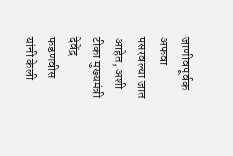जाणीवपूर्वक अफवा पसरवल्या जात आहेत, अशी टीका मुख्यमंत्री देवेंद्र फडणवीस यांनी केली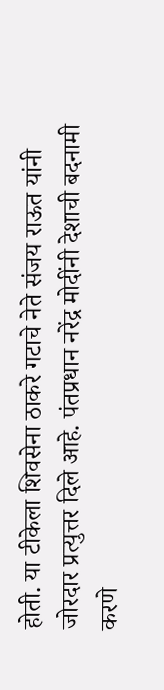होती. या टीकेला शिवसेना ठाकरे गटाचे नेते संजय राऊत यांनी जोरदार प्रत्युत्तर दिले आहे. पंतप्रधान नरेंद्र मोदींनी देशाची बदनामी करणे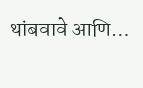थांबवावे आणि…